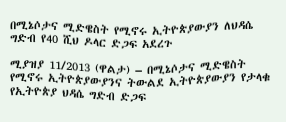በሚኔሶታና ሚድዌስት የሚኖሩ ኢትዮጵያውያን ለህዳሴ ግድብ የ40 ሺህ ዶላር ድጋፍ አደረጉ

ሚያዝያ 11/2013 (ዋልታ) – በሚኔሶታና ሚድዌስት የሚኖሩ ኢትዮጵያውያንና ትውልደ ኢትዮጵያውያን የታላቁ የኢትዮጵያ ህዳሴ ግድብ ድጋፍ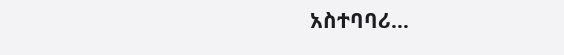አስተባባሪ…